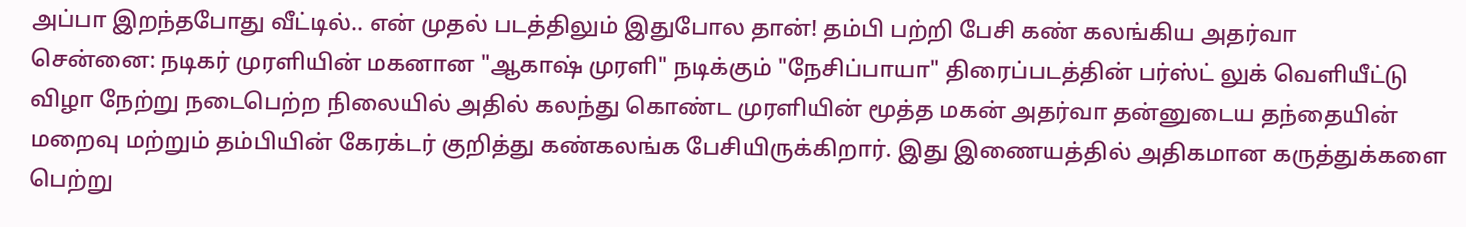அப்பா இறந்தபோது வீட்டில்.. என் முதல் படத்திலும் இதுபோல தான்! தம்பி பற்றி பேசி கண் கலங்கிய அதர்வா
சென்னை: நடிகர் முரளியின் மகனான "ஆகாஷ் முரளி" நடிக்கும் "நேசிப்பாயா" திரைப்படத்தின் பர்ஸ்ட் லுக் வெளியீட்டு விழா நேற்று நடைபெற்ற நிலையில் அதில் கலந்து கொண்ட முரளியின் மூத்த மகன் அதர்வா தன்னுடைய தந்தையின் மறைவு மற்றும் தம்பியின் கேரக்டர் குறித்து கண்கலங்க பேசியிருக்கிறார். இது இணையத்தில் அதிகமான கருத்துக்களை பெற்று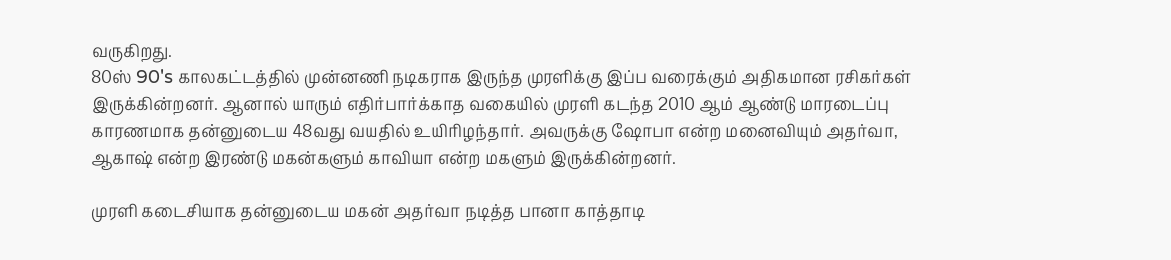வருகிறது.
80ஸ் 90's காலகட்டத்தில் முன்னணி நடிகராக இருந்த முரளிக்கு இப்ப வரைக்கும் அதிகமான ரசிகர்கள் இருக்கின்றனர். ஆனால் யாரும் எதிர்பார்க்காத வகையில் முரளி கடந்த 2010 ஆம் ஆண்டு மாரடைப்பு காரணமாக தன்னுடைய 48வது வயதில் உயிரிழந்தார். அவருக்கு ஷோபா என்ற மனைவியும் அதர்வா, ஆகாஷ் என்ற இரண்டு மகன்களும் காவியா என்ற மகளும் இருக்கின்றனர்.

முரளி கடைசியாக தன்னுடைய மகன் அதர்வா நடித்த பானா காத்தாடி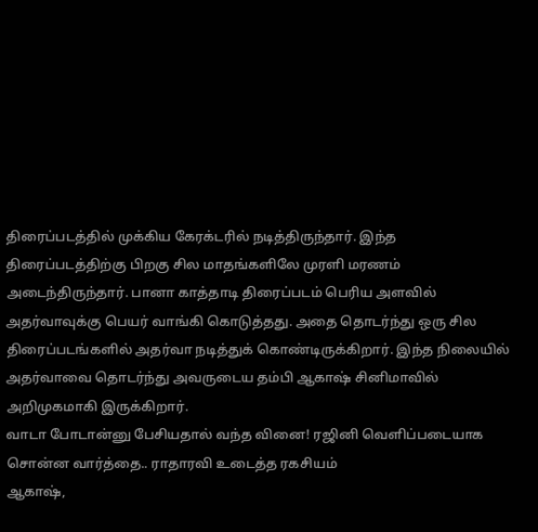திரைப்படத்தில் முக்கிய கேரக்டரில் நடித்திருந்தார். இந்த திரைப்படத்திற்கு பிறகு சில மாதங்களிலே முரளி மரணம் அடைந்திருந்தார். பானா காத்தாடி திரைப்படம் பெரிய அளவில் அதர்வாவுக்கு பெயர் வாங்கி கொடுத்தது. அதை தொடர்ந்து ஒரு சில திரைப்படங்களில் அதர்வா நடித்துக் கொண்டிருக்கிறார். இந்த நிலையில் அதர்வாவை தொடர்ந்து அவருடைய தம்பி ஆகாஷ் சினிமாவில் அறிமுகமாகி இருக்கிறார்.
வாடா போடான்னு பேசியதால் வந்த வினை! ரஜினி வெளிப்படையாக சொன்ன வார்த்தை.. ராதாரவி உடைத்த ரகசியம்
ஆகாஷ்,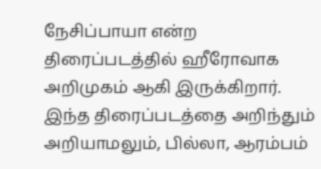நேசிப்பாயா என்ற திரைப்படத்தில் ஹீரோவாக அறிமுகம் ஆகி இருக்கிறார். இந்த திரைப்படத்தை அறிந்தும் அறியாமலும், பில்லா, ஆரம்பம்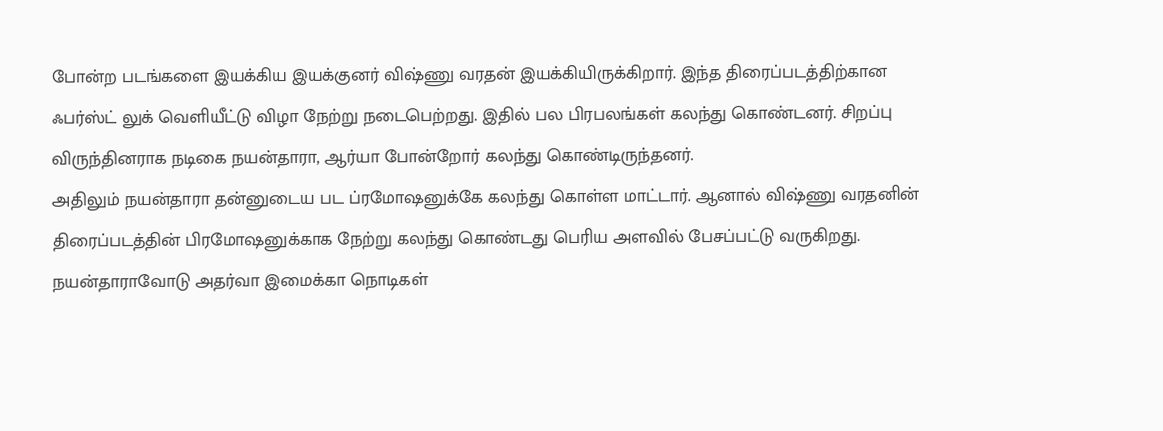போன்ற படங்களை இயக்கிய இயக்குனர் விஷ்ணு வரதன் இயக்கியிருக்கிறார். இந்த திரைப்படத்திற்கான ஃபர்ஸ்ட் லுக் வெளியீட்டு விழா நேற்று நடைபெற்றது. இதில் பல பிரபலங்கள் கலந்து கொண்டனர். சிறப்பு விருந்தினராக நடிகை நயன்தாரா, ஆர்யா போன்றோர் கலந்து கொண்டிருந்தனர்.
அதிலும் நயன்தாரா தன்னுடைய பட ப்ரமோஷனுக்கே கலந்து கொள்ள மாட்டார். ஆனால் விஷ்ணு வரதனின் திரைப்படத்தின் பிரமோஷனுக்காக நேற்று கலந்து கொண்டது பெரிய அளவில் பேசப்பட்டு வருகிறது. நயன்தாராவோடு அதர்வா இமைக்கா நொடிகள்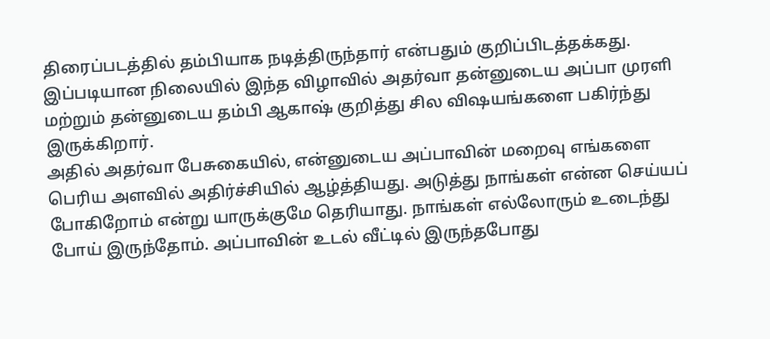திரைப்படத்தில் தம்பியாக நடித்திருந்தார் என்பதும் குறிப்பிடத்தக்கது. இப்படியான நிலையில் இந்த விழாவில் அதர்வா தன்னுடைய அப்பா முரளி மற்றும் தன்னுடைய தம்பி ஆகாஷ் குறித்து சில விஷயங்களை பகிர்ந்து இருக்கிறார்.
அதில் அதர்வா பேசுகையில், என்னுடைய அப்பாவின் மறைவு எங்களை பெரிய அளவில் அதிர்ச்சியில் ஆழ்த்தியது. அடுத்து நாங்கள் என்ன செய்யப் போகிறோம் என்று யாருக்குமே தெரியாது. நாங்கள் எல்லோரும் உடைந்து போய் இருந்தோம். அப்பாவின் உடல் வீட்டில் இருந்தபோது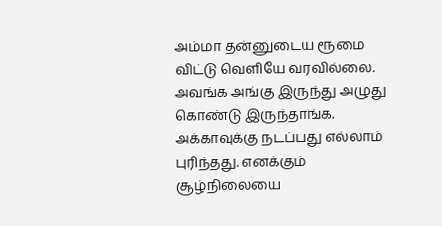அம்மா தன்னுடைய ரூமை விட்டு வெளியே வரவில்லை. அவங்க அங்கு இருந்து அழுது கொண்டு இருந்தாங்க.
அக்காவுக்கு நடப்பது எல்லாம் புரிந்தது. எனக்கும் சூழ்நிலையை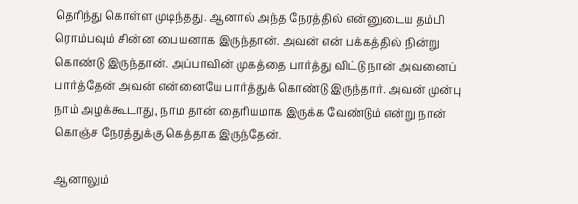தெரிந்து கொள்ள முடிந்தது. ஆனால் அந்த நேரத்தில் என்னுடைய தம்பி ரொம்பவும் சின்ன பையனாக இருந்தான். அவன் என் பக்கத்தில் நின்று கொண்டு இருந்தான். அப்பாவின் முகத்தை பார்த்து விட்டு நான் அவனைப் பார்த்தேன் அவன் என்னையே பார்த்துக் கொண்டு இருந்தார். அவன் முன்பு நாம் அழக்கூடாது, நாம தான் தைரியமாக இருக்க வேண்டும் என்று நான் கொஞ்ச நேரத்துக்கு கெத்தாக இருந்தேன்.

ஆனாலும்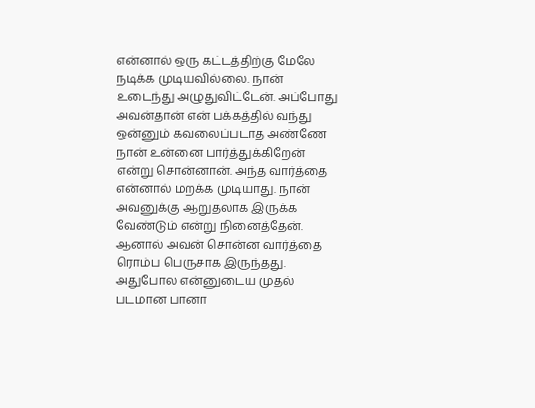என்னால் ஒரு கட்டத்திற்கு மேலே நடிக்க முடியவில்லை. நான் உடைந்து அழுதுவிட்டேன். அப்போது அவன்தான் என் பக்கத்தில் வந்து ஒன்னும் கவலைப்படாத அண்ணே நான் உன்னை பார்த்துக்கிறேன் என்று சொன்னான். அந்த வார்த்தை என்னால் மறக்க முடியாது. நான் அவனுக்கு ஆறுதலாக இருக்க வேண்டும் என்று நினைத்தேன். ஆனால் அவன் சொன்ன வார்த்தை ரொம்ப பெருசாக இருந்தது.
அதுபோல என்னுடைய முதல் படமான பானா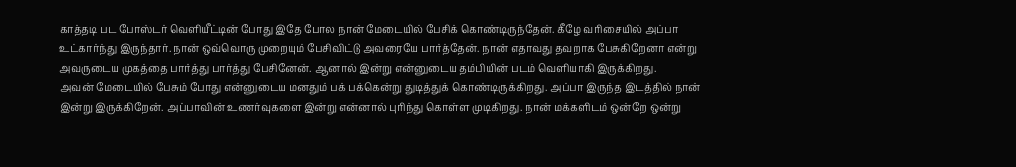காத்தடி பட போஸ்டர் வெளியீட்டின் போது இதே போல நான் மேடையில் பேசிக் கொண்டிருந்தேன். கீழே வரிசையில் அப்பா உட்கார்ந்து இருந்தார். நான் ஒவ்வொரு முறையும் பேசிவிட்டு அவரையே பார்த்தேன். நான் எதாவது தவறாக பேசுகிறேனா என்று அவருடைய முகத்தை பார்த்து பார்த்து பேசினேன். ஆனால் இன்று என்னுடைய தம்பியின் படம் வெளியாகி இருக்கிறது.
அவன் மேடையில் பேசும் போது என்னுடைய மனதும் பக் பக்கென்று துடித்துக் கொண்டிருக்கிறது. அப்பா இருந்த இடத்தில் நான் இன்று இருக்கிறேன். அப்பாவின் உணர்வுகளை இன்று என்னால் புரிந்து கொள்ள முடிகிறது. நான் மக்களிடம் ஒன்றே ஒன்று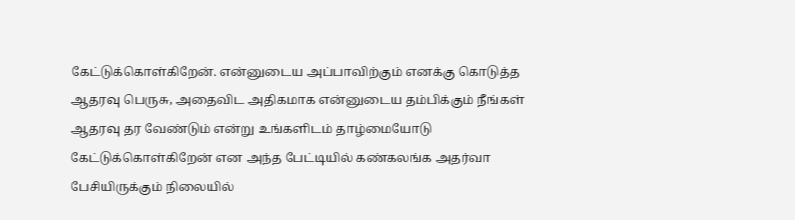கேட்டுக்கொள்கிறேன். என்னுடைய அப்பாவிற்கும் எனக்கு கொடுத்த ஆதரவு பெருசு, அதைவிட அதிகமாக என்னுடைய தம்பிக்கும் நீங்கள் ஆதரவு தர வேண்டும் என்று உங்களிடம் தாழ்மையோடு கேட்டுக்கொள்கிறேன் என அந்த பேட்டியில் கண்கலங்க அதர்வா பேசியிருக்கும் நிலையில்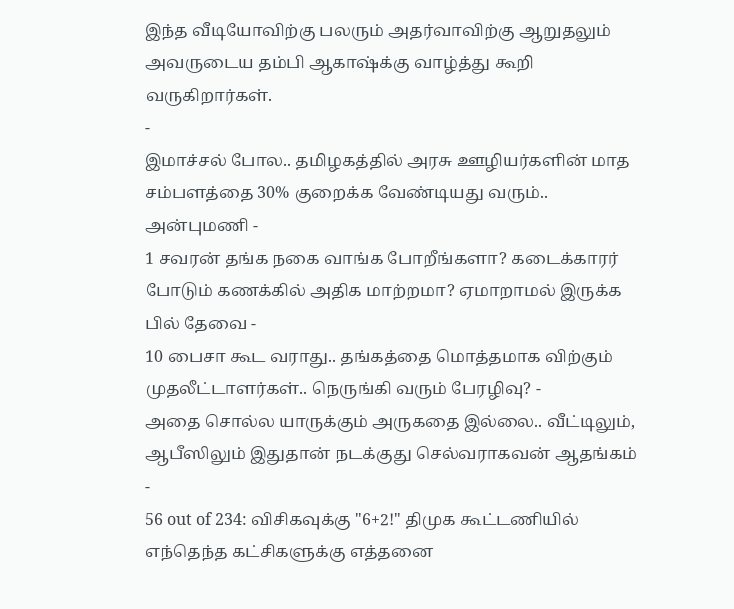இந்த வீடியோவிற்கு பலரும் அதர்வாவிற்கு ஆறுதலும் அவருடைய தம்பி ஆகாஷ்க்கு வாழ்த்து கூறி வருகிறார்கள்.
-
இமாச்சல் போல.. தமிழகத்தில் அரசு ஊழியர்களின் மாத சம்பளத்தை 30% குறைக்க வேண்டியது வரும்.. அன்புமணி -
1 சவரன் தங்க நகை வாங்க போறீங்களா? கடைக்காரர் போடும் கணக்கில் அதிக மாற்றமா? ஏமாறாமல் இருக்க பில் தேவை -
10 பைசா கூட வராது.. தங்கத்தை மொத்தமாக விற்கும் முதலீட்டாளர்கள்.. நெருங்கி வரும் பேரழிவு? -
அதை சொல்ல யாருக்கும் அருகதை இல்லை.. வீட்டிலும், ஆபீஸிலும் இதுதான் நடக்குது செல்வராகவன் ஆதங்கம் -
56 out of 234: விசிகவுக்கு "6+2!" திமுக கூட்டணியில் எந்தெந்த கட்சிகளுக்கு எத்தனை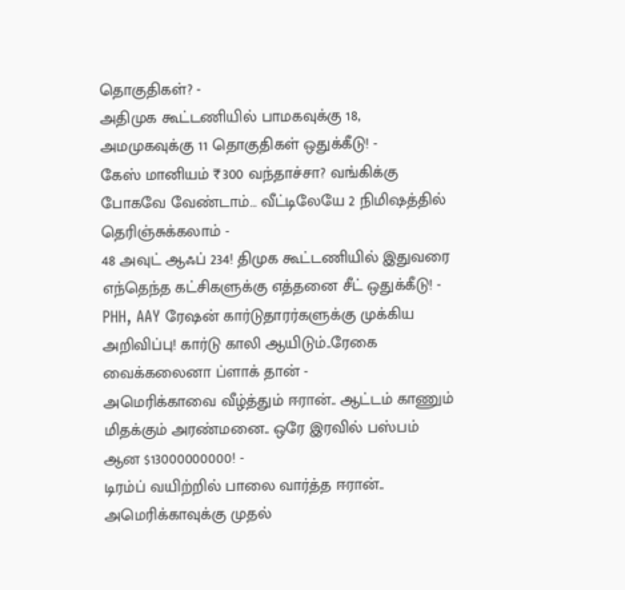தொகுதிகள்? -
அதிமுக கூட்டணியில் பாமகவுக்கு 18, அமமுகவுக்கு 11 தொகுதிகள் ஒதுக்கீடு! -
கேஸ் மானியம் ₹300 வந்தாச்சா? வங்கிக்கு போகவே வேண்டாம்… வீட்டிலேயே 2 நிமிஷத்தில் தெரிஞ்சுக்கலாம் -
48 அவுட் ஆஃப் 234! திமுக கூட்டணியில் இதுவரை எந்தெந்த கட்சிகளுக்கு எத்தனை சீட் ஒதுக்கீடு! -
PHH, AAY ரேஷன் கார்டுதாரர்களுக்கு முக்கிய அறிவிப்பு! கார்டு காலி ஆயிடும்..ரேகை வைக்கலைனா ப்ளாக் தான் -
அமெரிக்காவை வீழ்த்தும் ஈரான்.. ஆட்டம் காணும் மிதக்கும் அரண்மனை.. ஒரே இரவில் பஸ்பம் ஆன $13000000000! -
டிரம்ப் வயிற்றில் பாலை வார்த்த ஈரான்.. அமெரிக்காவுக்கு முதல்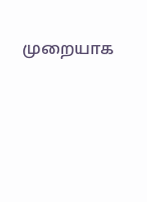முறையாக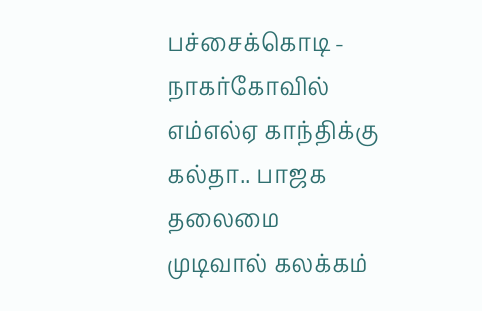பச்சைக்கொடி -
நாகர்கோவில் எம்எல்ஏ காந்திக்கு கல்தா.. பாஜக தலைமை முடிவால் கலக்கம்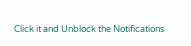Click it and Unblock the Notifications